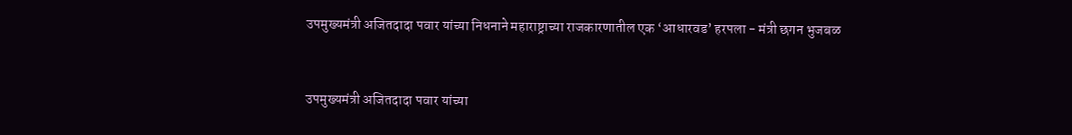उपमुख्यमंत्री अजितदादा पवार यांच्या निधनाने महाराष्ट्राच्या राजकारणातील एक ‘आधारवड’ हरपला - मंत्री छगन भुजबळ


उपमुख्यमंत्री अजितदादा पवार यांच्या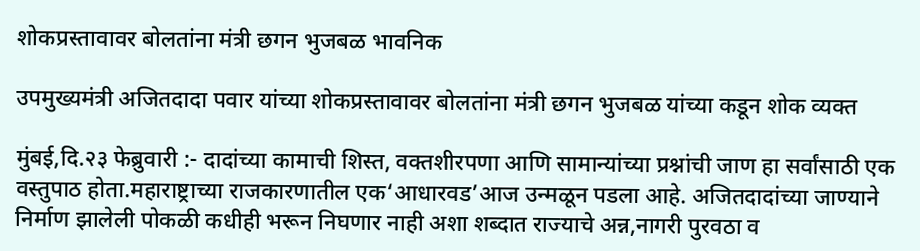शोकप्रस्तावावर बोलतांना मंत्री छगन भुजबळ भावनिक

उपमुख्यमंत्री अजितदादा पवार यांच्या शोकप्रस्तावावर बोलतांना मंत्री छगन भुजबळ यांच्या कडून शोक व्यक्त

मुंबई,दि.२३ फेब्रुवारी :- दादांच्या कामाची शिस्त, वक्तशीरपणा आणि सामान्यांच्या प्रश्नांची जाण हा सर्वांसाठी एक वस्तुपाठ होता.महाराष्ट्राच्या राजकारणातील एक‘आधारवड’आज उन्मळून पडला आहे. अजितदादांच्या जाण्याने निर्माण झालेली पोकळी कधीही भरून निघणार नाही अशा शब्दात राज्याचे अन्न,नागरी पुरवठा व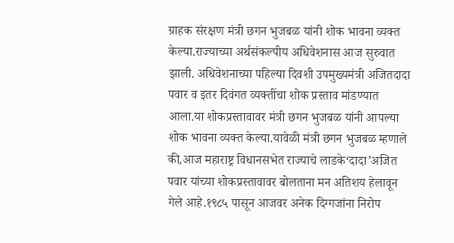ग्राहक संरक्षण मंत्री छगन भुजबळ यांनी शोक भावना व्यक्त केल्या.राज्याच्या अर्थसंकल्पीय अधिवेशनास आज सुरुवात झाली. अधिवेशनाच्या पहिल्या दिवशी उपमुख्यमंत्री अजितदादा पवार व इतर दिवंगत व्यक्तींचा शोक प्रस्ताव मांडण्यात आला.या शोकप्रस्तावावर मंत्री छगन भुजबळ यांनी आपल्या शोक भावना व्यक्त केल्या.यावेळी मंत्री छगन भुजबळ म्हणाले की,आज महाराष्ट्र विधानसभेत राज्याचे लाडके‘दादा’अजित पवार यांच्या शोकप्रस्तावावर बोलताना मन अतिशय हेलावून गेले आहे.१९८५ पासून आजवर अनेक दिग्गजांना निरोप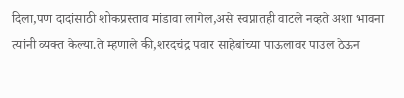दिला,पण दादांसाठी शोकप्रस्ताव मांडावा लागेल,असे स्वप्नातही वाटले नव्हते अशा भावना त्यांनी व्यक्त केल्या.ते म्हणाले की,शरदचंद्र पवार साहेबांच्या पाऊलावर पाउल ठेऊन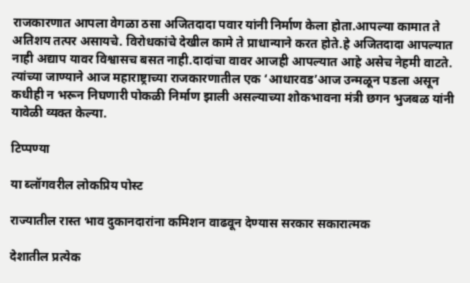राजकारणात आपला वेगळा ठसा अजितदादा पवार यांनी निर्माण केला होता.आपल्या कामात ते अतिशय तत्पर असायचे. विरोधकांचे देखील कामे ते प्राधान्याने करत होते.हे अजितदादा आपल्यात नाही अद्याप यावर विश्वासच बसत नाही.दादांचा वावर आजही आपल्यात आहे असेच नेहमी वाटते. त्यांच्या जाण्याने आज महाराष्ट्राच्या राजकारणातील एक ‘आधारवड’आज उन्मळून पडला असून कधीही न भरून निघणारी पोकळी निर्माण झाली असल्याच्या शोकभावना मंत्री छगन भुजबळ यांनी यावेळी व्यक्त केल्या.

टिप्पण्या

या ब्लॉगवरील लोकप्रिय पोस्ट

राज्यातील रास्त भाव दुकानदारांना कमिशन वाढवून देण्यास सरकार सकारात्मक

देशातील प्रत्येक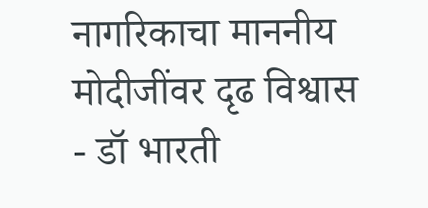नागरिकाचा माननीय मोदीजींवर दृढ विश्वास - डॉ भारती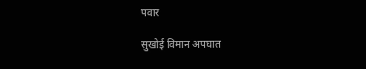पवार

सुखोई विमान अपघात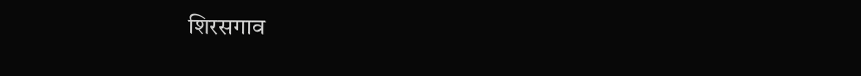शिरसगाव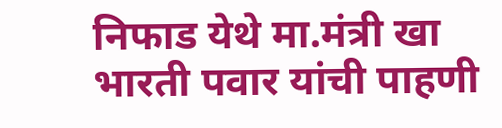निफाड येथे मा.मंत्री खा भारती पवार यांची पाहणी